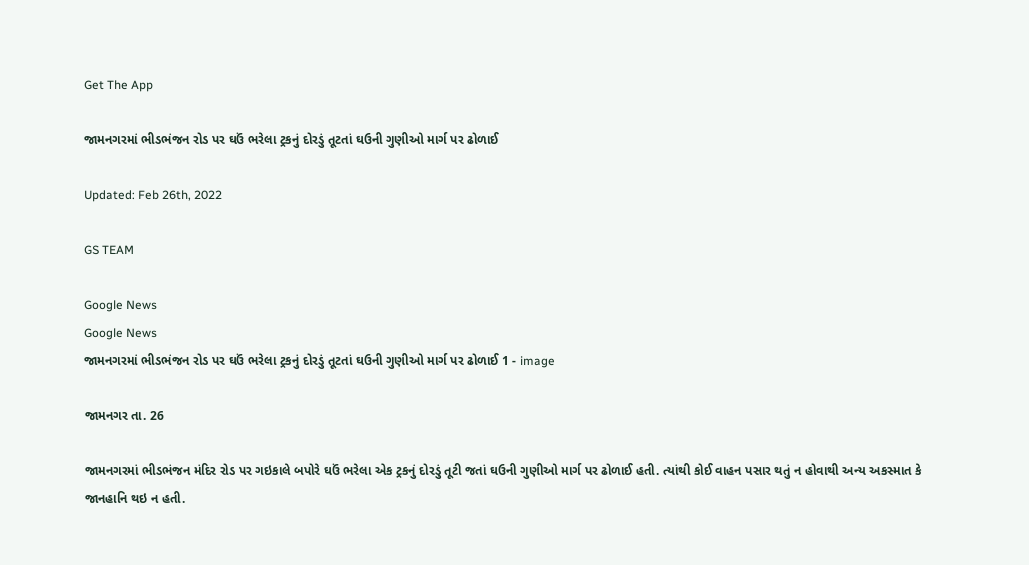Get The App

જામનગરમાં ભીડભંજન રોડ પર ઘઉં ભરેલા ટ્રકનું દોરડું તૂટતાં ઘઉની ગુણીઓ માર્ગ પર ઢોળાઈ

Updated: Feb 26th, 2022

GS TEAM

Google News
Google News
જામનગરમાં ભીડભંજન રોડ પર ઘઉં ભરેલા ટ્રકનું દોરડું તૂટતાં ઘઉની ગુણીઓ માર્ગ પર ઢોળાઈ 1 - image

જામનગર તા. 26

જામનગરમાં ભીડભંજન મંદિર રોડ પર ગઇકાલે બપોરે ઘઉં ભરેલા એક ટ્રકનું દોરડું તૂટી જતાં ઘઉની ગુણીઓ માર્ગ પર ઢોળાઈ હતી. ત્યાંથી કોઈ વાહન પસાર થતું ન હોવાથી અન્ય અકસ્માત કે જાનહાનિ થઇ ન હતી.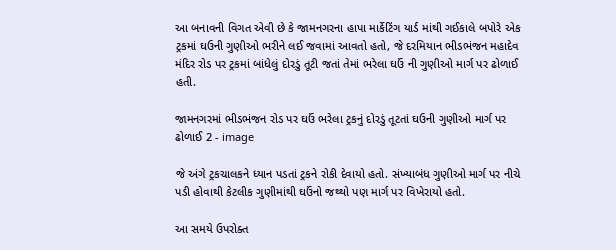આ બનાવની વિગત એવી છે કે જામનગરના હાપા માર્કેટિંગ યાર્ડ માંથી ગઈકાલે બપોરે એક ટ્રકમાં ઘઉની ગુણીઓ ભરીને લઈ જવામાં આવતો હતો, જે દરમિયાન ભીડભંજન મહાદેવ મંદિર રોડ પર ટ્રકમાં બાંધેલું દોરડું તૂટી જતાં તેમાં ભરેલા ઘઉં ની ગુણીઓ માર્ગ પર ઢોળાઈ હતી.

જામનગરમાં ભીડભંજન રોડ પર ઘઉં ભરેલા ટ્રકનું દોરડું તૂટતાં ઘઉની ગુણીઓ માર્ગ પર ઢોળાઈ 2 - image

જે અંગે ટ્રકચાલકને ધ્યાન પડતાં ટ્રકને રોકી દેવાયો હતો. સંખ્યાબંધ ગુણીઓ માર્ગ પર નીચે પડી હોવાથી કેટલીક ગુણીમાંથી ઘઉંનો જથ્થો પણ માર્ગ પર વિખેરાયો હતો.

આ સમયે ઉપરોક્ત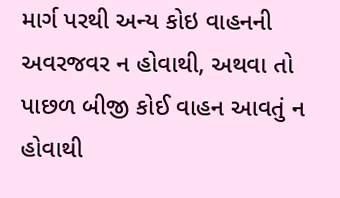માર્ગ પરથી અન્ય કોઇ વાહનની અવરજવર ન હોવાથી, અથવા તો પાછળ બીજી કોઈ વાહન આવતું ન હોવાથી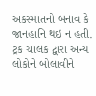અકસ્માતનો બનાવ કે જાનહાનિ થઇ ન હતી. ટ્રક ચાલક દ્વારા અન્ય લોકોને બોલાવીને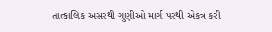તાત્કાલિક અસરથી ગુણીઓ માર્ગ પરથી એકત્ર કરી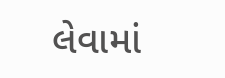લેવામાં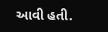આવી હતી.